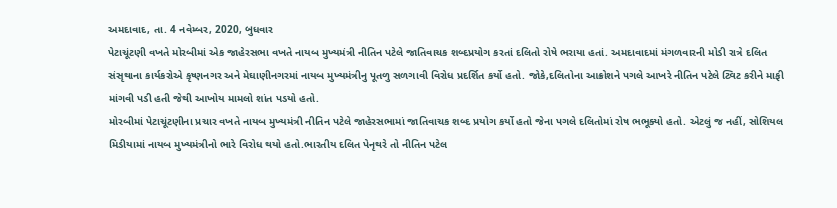અમદાવાદ, તા. 4 નવેમ્બર, 2020, બુધવાર
પેટાચૂંટણી વખતે મોરબીમાં એક જાહેરસભા વખતે નાયબ મુખ્યમંત્રી નીતિન પટેલે જાતિવાચક શબ્દપ્રયોગ કરતાં દલિતો રોષે ભરાયા હતાં. અમદાવાદમાં મંગળવારની મોડી રાત્રે દલિત સંસૃથાના કાર્યકરોએ કૃષ્ણનગર અને મેઘાણીનગરમાં નાયબ મુખ્યમંત્રીનુ પૂતળુ સળગાવી વિરોધ પ્રદર્શિત કર્યો હતો. જોકે,દલિતોના આક્રોશને પગલે આખરે નીતિન પટેલે ટ્વિટ કરીને માફી માંગવી પડી હતી જેથી આખોય મામલો શાંત પડયો હતો.
મોરબીમાં પેટાચૂંટણીના પ્રચાર વખતે નાયબ મુખ્યમંત્રી નીતિન પટેલે જાહેરસભામાં જાતિવાચક શબ્દ પ્રયોગ કર્યો હતો જેના પગલે દલિતોમાં રોષ ભભૂક્યો હતો. એટલું જ નહીં, સોશિયલ મિડીયામાં નાયબ મુખ્યમંત્રીનો ભારે વિરોધ થયો હતો.ભારતીય દલિત પેનૃથરે તો નીતિન પટેલ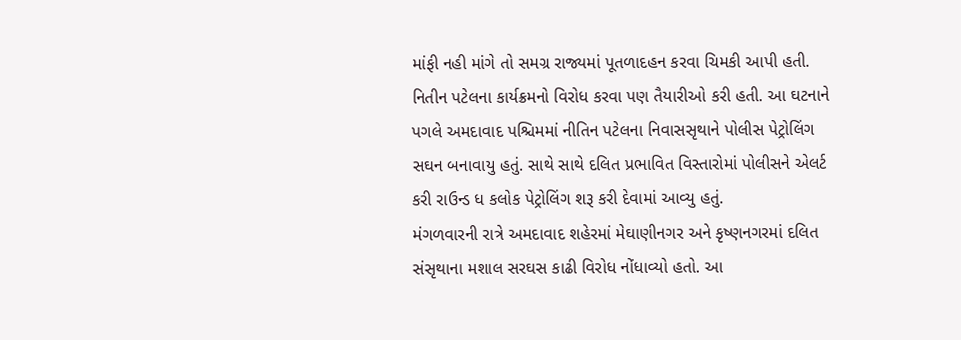માંફી નહી માંગે તો સમગ્ર રાજ્યમાં પૂતળાદહન કરવા ચિમકી આપી હતી.
નિતીન પટેલના કાર્યક્રમનો વિરોધ કરવા પણ તૈયારીઓ કરી હતી. આ ઘટનાને પગલે અમદાવાદ પશ્ચિમમાં નીતિન પટેલના નિવાસસૃથાને પોલીસ પેટ્રોલિંગ સઘન બનાવાયુ હતું. સાથે સાથે દલિત પ્રભાવિત વિસ્તારોમાં પોલીસને એલર્ટ કરી રાઉન્ડ ધ કલોક પેટ્રોલિંગ શરૂ કરી દેવામાં આવ્યુ હતું.
મંગળવારની રાત્રે અમદાવાદ શહેરમાં મેઘાણીનગર અને કૃષ્ણનગરમાં દલિત સંસૃથાના મશાલ સરઘસ કાઢી વિરોધ નોંધાવ્યો હતો. આ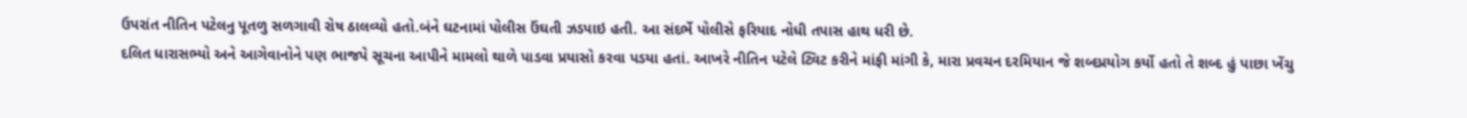ઉપરાંત નીતિન પટેલનુ પૂતળુ સળગાવી રોષ ઠાલવ્યો હતો.બંને ઘટનામાં પોલીસ ઉંઘતી ઝડપાઇ હતી. આ સંદર્ભે પોલીસે ફરિયાદ નોધી તપાસ હાથ ધરી છે.
દલિત ધારાસભ્યો અને આગેવાનોને પણ ભાજપે સૂચના આપીને મામલો થાળે પાડવા પ્રયાસો કરવા પડયા હતાં. આખરે નીતિન પટેલે ટ્વિટ કરીને માંફી માંગી કે, મારા પ્રવચન દરમિયાન જે શબ્દપ્રયોગ કર્યો હતો તે શબ્દ હું પાછા ખેંચુ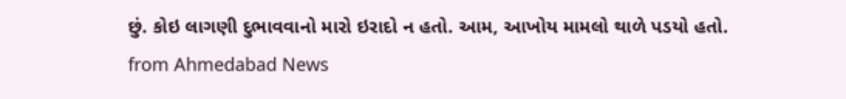છું. કોઇ લાગણી દુભાવવાનો મારો ઇરાદો ન હતો. આમ, આખોય મામલો થાળે પડયો હતો.
from Ahmedabad News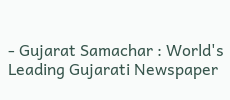- Gujarat Samachar : World's Leading Gujarati Newspaper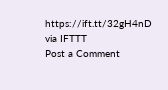https://ift.tt/32gH4nD
via IFTTT
Post a Comment